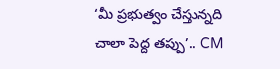‘మీ ప్రభుత్వం చేస్తున్నది చాలా పెద్ద తప్పు’.. CM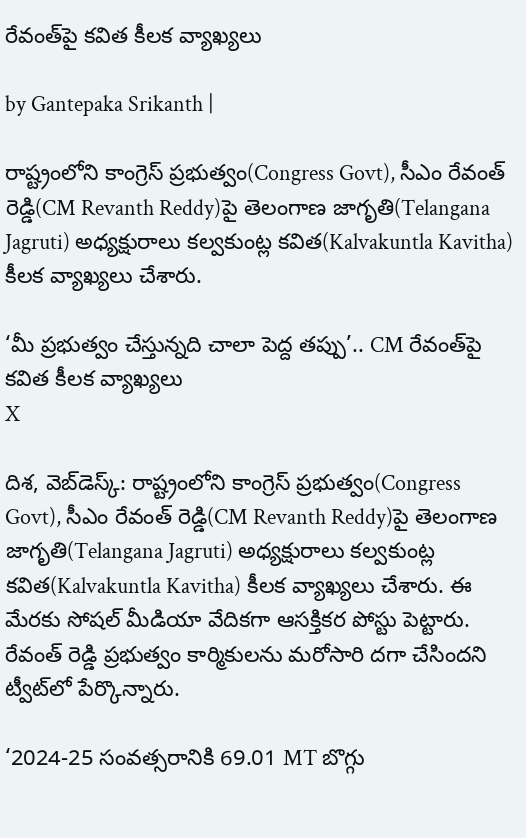రేవంత్‌పై కవిత కీలక వ్యాఖ్యలు

by Gantepaka Srikanth |

రాష్ట్రంలోని కాంగ్రెస్ ప్రభుత్వం(Congress Govt), సీఎం రేవంత్ రెడ్డి(CM Revanth Reddy)పై తెలంగాణ జాగృతి(Telangana Jagruti) అధ్యక్షురాలు కల్వకుంట్ల కవిత(Kalvakuntla Kavitha) కీలక వ్యాఖ్యలు చేశారు.

‘మీ ప్రభుత్వం చేస్తున్నది చాలా పెద్ద తప్పు’.. CM రేవంత్‌పై కవిత కీలక వ్యాఖ్యలు
X

దిశ, వెబ్‌డెస్క్: రాష్ట్రంలోని కాంగ్రెస్ ప్రభుత్వం(Congress Govt), సీఎం రేవంత్ రెడ్డి(CM Revanth Reddy)పై తెలంగాణ జాగృతి(Telangana Jagruti) అధ్యక్షురాలు కల్వకుంట్ల కవిత(Kalvakuntla Kavitha) కీలక వ్యాఖ్యలు చేశారు. ఈ మేరకు సోషల్ మీడియా వేదికగా ఆసక్తికర పోస్టు పెట్టారు. రేవంత్ రెడ్డి ప్రభుత్వం కార్మికులను మరోసారి దగా చేసిందని ట్వీట్‌లో పేర్కొన్నారు.

‘2024-25 సంవత్సరానికి 69.01 MT బొగ్గు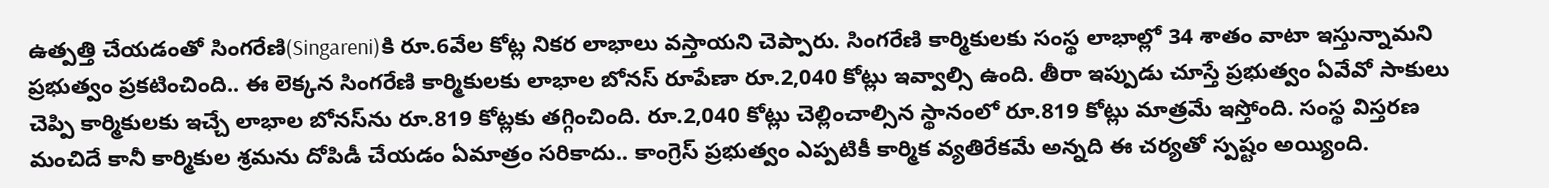ఉత్పత్తి చేయడంతో సింగరేణి(Singareni)కి రూ.6వేల కోట్ల నికర లాభాలు వస్తాయని చెప్పారు. సింగరేణి కార్మికులకు సంస్థ లాభాల్లో 34 శాతం వాటా ఇస్తున్నామని ప్రభుత్వం ప్రకటించింది.. ఈ లెక్కన సింగరేణి కార్మికులకు లాభాల బోనస్ రూపేణా రూ.2,040 కోట్లు ఇవ్వాల్సి ఉంది. తీరా ఇప్పుడు చూస్తే ప్రభుత్వం ఏవేవో సాకులు చెప్పి కార్మికులకు ఇచ్చే లాభాల బోనస్‌ను రూ.819 కోట్లకు తగ్గించింది. రూ.2,040 కోట్లు చెల్లించాల్సిన స్థానంలో రూ.819 కోట్లు మాత్రమే ఇస్తోంది. సంస్థ విస్తరణ మంచిదే కానీ కార్మికుల శ్రమను దోపిడీ చేయడం ఏమాత్రం సరికాదు.. కాంగ్రెస్ ప్రభుత్వం ఎప్పటికీ కార్మిక వ్యతిరేకమే అన్నది ఈ చర్యతో స్పష్టం అయ్యింది.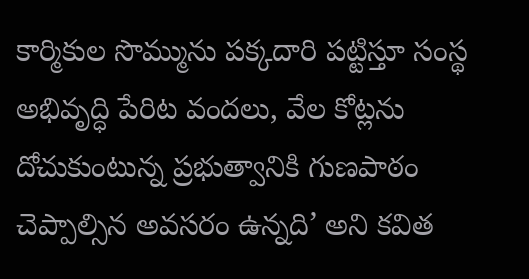కార్మికుల సొమ్మును పక్కదారి పట్టిస్తూ సంస్థ అభివృద్ధి పేరిట వందలు, వేల కోట్లను దోచుకుంటున్న ప్రభుత్వానికి గుణపాఠం చెప్పాల్సిన అవసరం ఉన్నది’ అని కవిత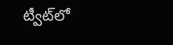ట్వీట్‌లో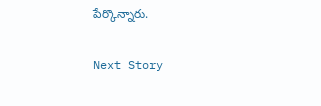పేర్కొన్నారు.

Next Story